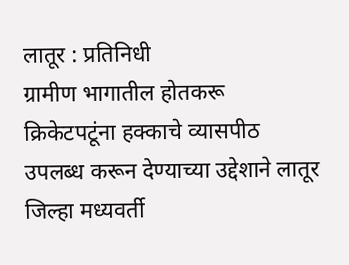लातूर : प्रतिनिधी
ग्रामीण भागातील होतकरू क्रिकेटपटूंना हक्काचे व्यासपीठ उपलब्ध करून देण्याच्या उद्देशाने लातूर जिल्हा मध्यवर्ती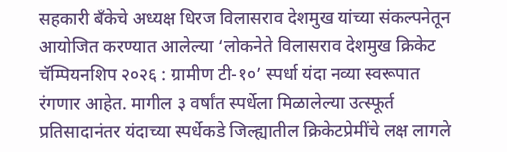सहकारी बँकेचे अध्यक्ष धिरज विलासराव देशमुख यांच्या संकल्पनेतून आयोजित करण्यात आलेल्या ‘लोकनेते विलासराव देशमुख क्रिकेट चॅम्पियनशिप २०२६ : ग्रामीण टी-१०’ स्पर्धा यंदा नव्या स्वरूपात रंगणार आहेत. मागील ३ वर्षांत स्पर्धेला मिळालेल्या उत्स्फूर्त प्रतिसादानंतर यंदाच्या स्पर्धेकडे जिल्ह्यातील क्रिकेटप्रेमींचे लक्ष लागले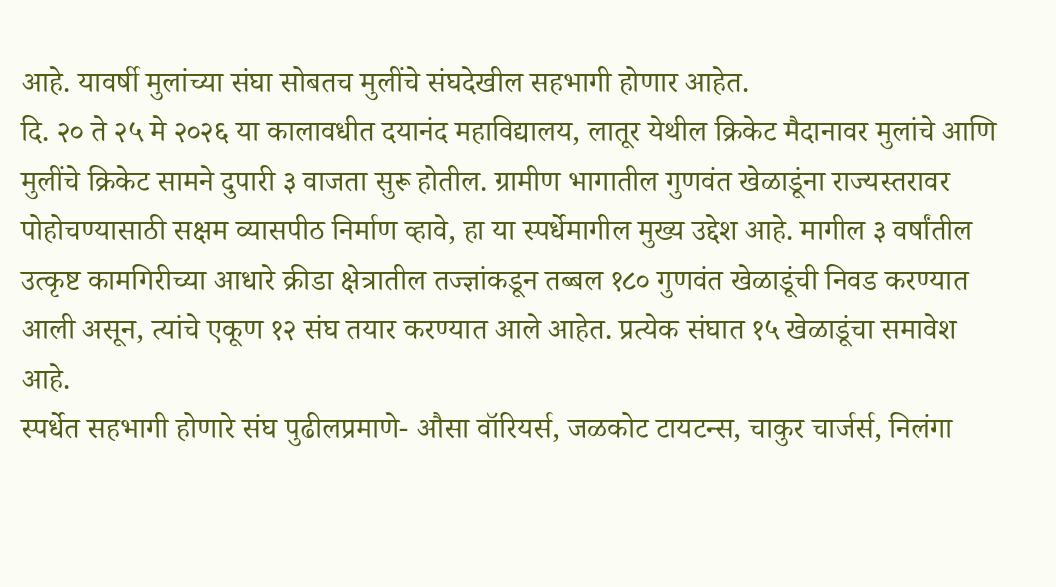आहे. यावर्षी मुलांच्या संघा सोबतच मुलींचे संघदेखील सहभागी होणार आहेत.
दि. २० ते २५ मे २०२६ या कालावधीत दयानंद महाविद्यालय, लातूर येथील क्रिकेट मैदानावर मुलांचे आणि मुलींचे क्रिकेट सामने दुपारी ३ वाजता सुरू होतील. ग्रामीण भागातील गुणवंत खेळाडूंना राज्यस्तरावर पोहोचण्यासाठी सक्षम व्यासपीठ निर्माण व्हावे, हा या स्पर्धेमागील मुख्य उद्देश आहे. मागील ३ वर्षांतील उत्कृष्ट कामगिरीच्या आधारे क्रीडा क्षेत्रातील तज्ज्ञांकडून तब्बल १८० गुणवंत खेळाडूंची निवड करण्यात आली असून, त्यांचे एकूण १२ संघ तयार करण्यात आले आहेत. प्रत्येक संघात १५ खेळाडूंचा समावेश आहे.
स्पर्धेत सहभागी होणारे संघ पुढीलप्रमाणे- औसा वॉरियर्स, जळकोट टायटन्स, चाकुर चार्जर्स, निलंगा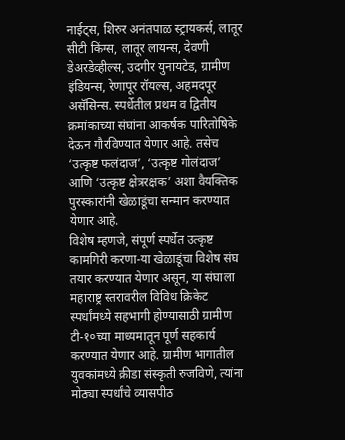नाईट्स, शिरुर अनंतपाळ स्ट्रायकर्स, लातूर सीटी किंग्स, लातूर लायन्स, देवणी डेअरडेव्हील्स, उदगीर युनायटेड, ग्रामीण इंडियन्स, रेणापूर रॉयल्स, अहमदपूर असॅसिन्स. स्पर्धेतील प्रथम व द्वितीय क्रमांकाच्या संघांना आकर्षक पारितोषिके देऊन गौरविण्यात येणार आहे. तसेच ‘उत्कृष्ट फलंदाज’, ‘उत्कृष्ट गोलंदाज’ आणि ‘उत्कृष्ट क्षेत्ररक्षक’ अशा वैयक्तिक पुरस्कारांनी खेळाडूंचा सन्मान करण्यात येणार आहे.
विशेष म्हणजे, संपूर्ण स्पर्धेत उत्कृष्ट कामगिरी करणा-या खेळाडूंचा विशेष संघ तयार करण्यात येणार असून, या संघाला महाराष्ट्र स्तरावरील विविध क्रिकेट स्पर्धांमध्ये सहभागी होण्यासाठी ग्रामीण टी-१०च्या माध्यमातून पूर्ण सहकार्य करण्यात येणार आहे. ग्रामीण भागातील युवकांमध्ये क्रीडा संस्कृती रुजविणे, त्यांना मोठ्या स्पर्धांचे व्यासपीठ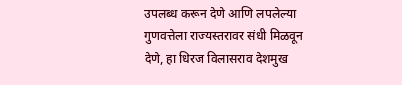उपलब्ध करून देणे आणि लपलेल्या गुणवत्तेला राज्यस्तरावर संधी मिळवून देणे, हा धिरज विलासराव देशमुख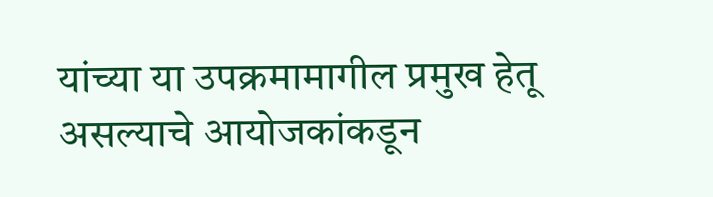यांच्या या उपक्रमामागील प्रमुख हेतू असल्याचे आयोजकांकडून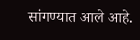सांगण्यात आले आहे.